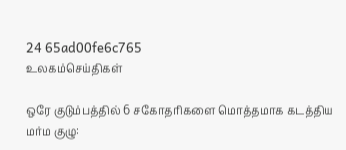24 65ad00fe6c765
உலகம்செய்திகள்

ஒரே குடும்பத்தில் 6 சகோதரிகளை மொத்தமாக கடத்திய மர்ம குழு: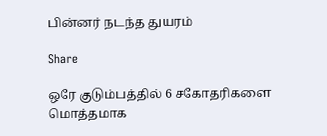பின்னர் நடந்த துயரம்

Share

ஒரே குடும்பத்தில் 6 சகோதரிகளை மொத்தமாக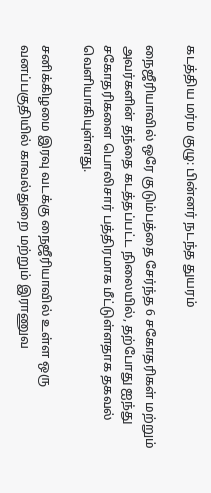கடத்திய மர்ம குழு: பின்னர் நடந்த துயரம்

நைஜீரியாவில் ஒரே குடும்பத்தை சேர்ந்த 6 சகோதரிகள் மற்றும் அவர்களின் தந்தை கடத்தப்பட்ட நிலையில், தற்போது ஐந்து சகோதரிகளை பொலிசார் பத்திரமாக மீட்டுள்ளதாக தகவல் வெளியாகியுள்ளது.

சனிக்கிழமை இரவு வடக்கு நைஜீரியாவில் உள்ள ஒரு வனப்பகுதியில் காவல்துறை மற்றும் இராணுவ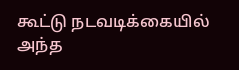கூட்டு நடவடிக்கையில் அந்த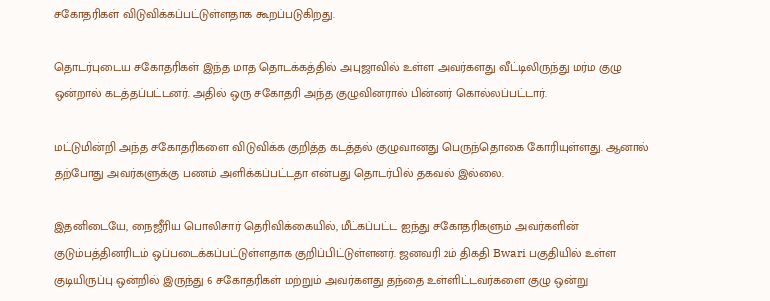சகோதரிகள் விடுவிக்கப்பட்டுள்ளதாக கூறப்படுகிறது.

தொடர்புடைய சகோதரிகள் இந்த மாத தொடக்கத்தில் அபுஜாவில் உள்ள அவர்களது வீட்டிலிருந்து மர்ம குழு ஒன்றால் கடத்தப்பட்டனர். அதில் ஒரு சகோதரி அந்த குழுவினரால் பின்னர் கொல்லப்பட்டார்.

மட்டுமின்றி அந்த சகோதரிகளை விடுவிக்க குறித்த கடத்தல் குழுவானது பெருந்தொகை கோரியுள்ளது. ஆனால் தற்போது அவர்களுக்கு பணம் அளிக்கப்பட்டதா என்பது தொடர்பில் தகவல் இல்லை.

இதனிடையே, நைஜீரிய பொலிசார் தெரிவிக்கையில், மீட்கப்பட்ட ஐந்து சகோதரிகளும் அவர்களின் குடும்பத்தினரிடம் ஒப்படைக்கப்பட்டுள்ளதாக குறிப்பிட்டுள்ளனர். ஜனவரி 2ம் திகதி Bwari பகுதியில் உள்ள குடியிருப்பு ஒன்றில் இருந்து 6 சகோதரிகள் மற்றும் அவர்களது தந்தை உள்ளிட்டவர்களை குழு ஒன்று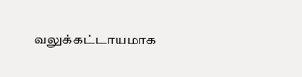வலுக்கட்டாயமாக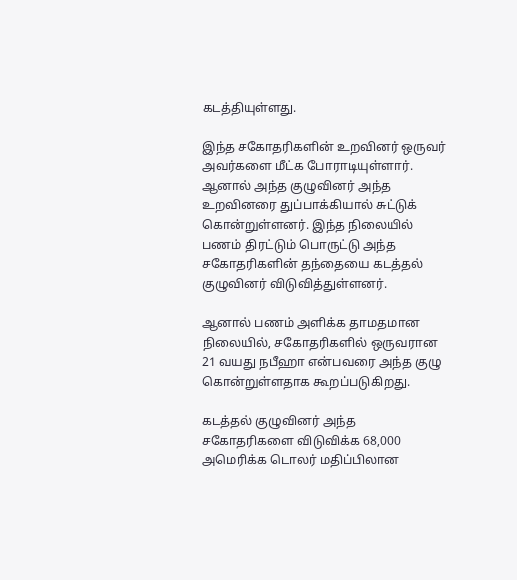கடத்தியுள்ளது.

இந்த சகோதரிகளின் உறவினர் ஒருவர் அவர்களை மீட்க போராடியுள்ளார். ஆனால் அந்த குழுவினர் அந்த உறவினரை துப்பாக்கியால் சுட்டுக் கொன்றுள்ளனர். இந்த நிலையில் பணம் திரட்டும் பொருட்டு அந்த சகோதரிகளின் தந்தையை கடத்தல் குழுவினர் விடுவித்துள்ளனர்.

ஆனால் பணம் அளிக்க தாமதமான நிலையில், சகோதரிகளில் ஒருவரான 21 வயது நபீஹா என்பவரை அந்த குழு கொன்றுள்ளதாக கூறப்படுகிறது.

கடத்தல் குழுவினர் அந்த சகோதரிகளை விடுவிக்க 68,000 அமெரிக்க டொலர் மதிப்பிலான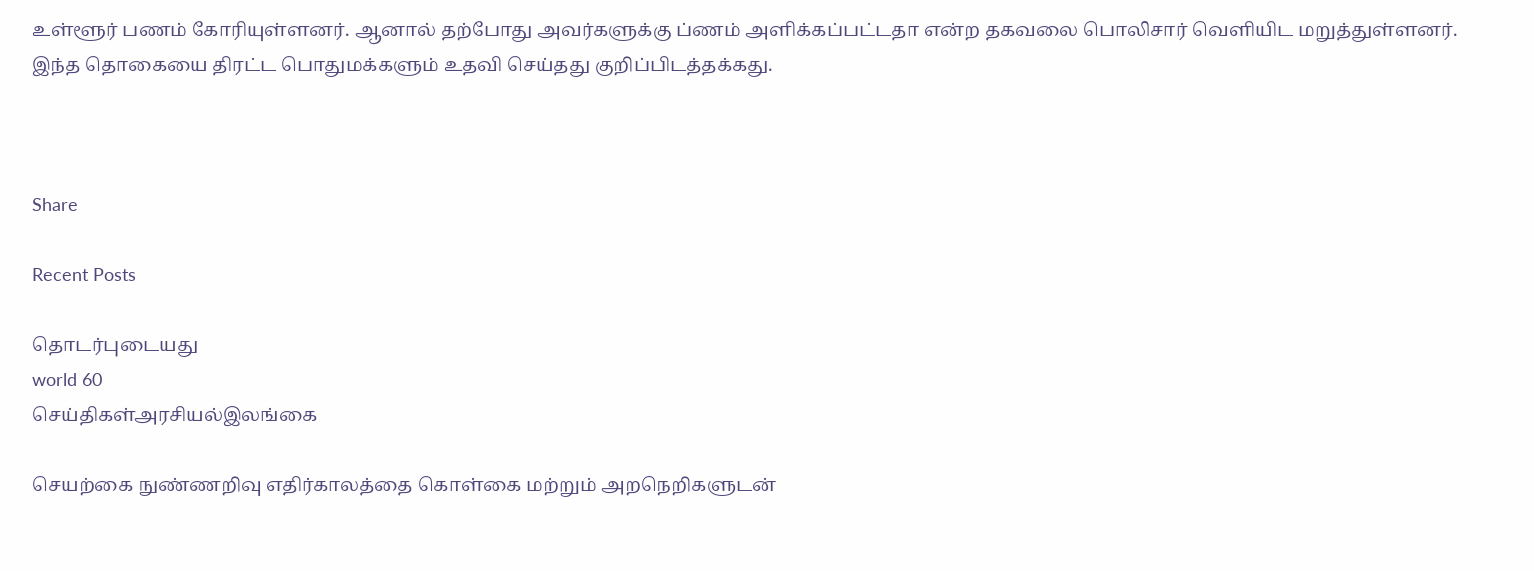உள்ளூர் பணம் கோரியுள்ளனர். ஆனால் தற்போது அவர்களுக்கு ப்ணம் அளிக்கப்பட்டதா என்ற தகவலை பொலிசார் வெளியிட மறுத்துள்ளனர். இந்த தொகையை திரட்ட பொதுமக்களும் உதவி செய்தது குறிப்பிடத்தக்கது.



Share

Recent Posts

தொடர்புடையது
world 60
செய்திகள்அரசியல்இலங்கை

செயற்கை நுண்ணறிவு எதிர்காலத்தை கொள்கை மற்றும் அறநெறிகளுடன்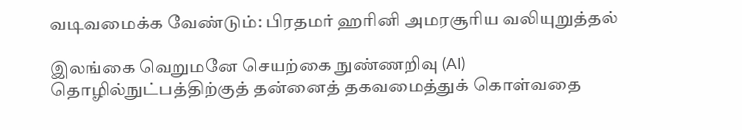வடிவமைக்க வேண்டும்: பிரதமர் ஹரினி அமரசூரிய வலியுறுத்தல்

இலங்கை வெறுமனே செயற்கை நுண்ணறிவு (AI) தொழில்நுட்பத்திற்குத் தன்னைத் தகவமைத்துக் கொள்வதை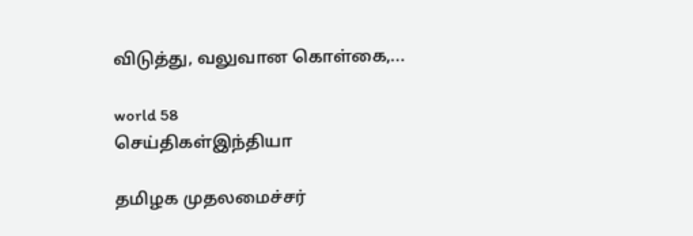விடுத்து, வலுவான கொள்கை,...

world 58
செய்திகள்இந்தியா

தமிழக முதலமைச்சர்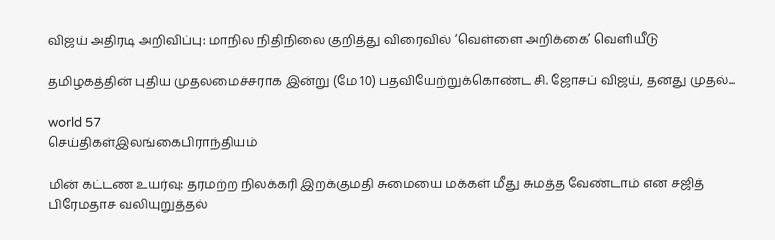விஜய் அதிரடி அறிவிப்பு: மாநில நிதிநிலை குறித்து விரைவில் ‘வெள்ளை அறிக்கை’ வெளியீடு

தமிழகத்தின் புதிய முதலமைச்சராக இன்று (மே 10) பதவியேற்றுக்கொண்ட சி. ஜோசப் விஜய், தனது முதல்...

world 57
செய்திகள்இலங்கைபிராந்தியம்

மின் கட்டண உயர்வு: தரமற்ற நிலக்கரி இறக்குமதி சுமையை மக்கள் மீது சுமத்த வேண்டாம் என சஜித் பிரேமதாச வலியுறுத்தல்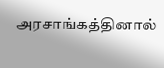அரசாங்கத்தினால்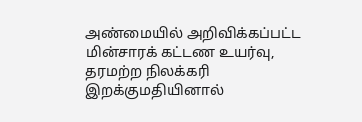அண்மையில் அறிவிக்கப்பட்ட மின்சாரக் கட்டண உயர்வு, தரமற்ற நிலக்கரி இறக்குமதியினால்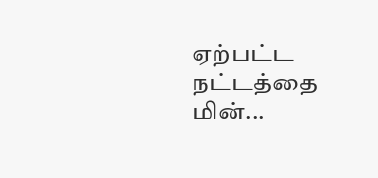ஏற்பட்ட நட்டத்தை மின்...